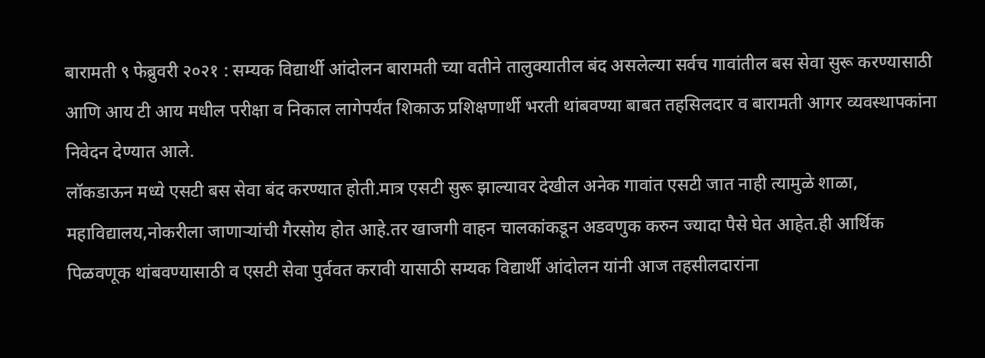बारामती ९ फेब्रुवरी २०२१ : सम्यक विद्यार्थी आंदोलन बारामती च्या वतीने तालुक्यातील बंद असलेल्या सर्वच गावांतील बस सेवा सुरू करण्यासाठी आणि आय टी आय मधील परीक्षा व निकाल लागेपर्यंत शिकाऊ प्रशिक्षणार्थी भरती थांबवण्या बाबत तहसिलदार व बारामती आगर व्यवस्थापकांना निवेदन देण्यात आले.
लॉकडाऊन मध्ये एसटी बस सेवा बंद करण्यात होती.मात्र एसटी सुरू झाल्यावर देखील अनेक गावांत एसटी जात नाही त्यामुळे शाळा, महाविद्यालय,नोकरीला जाणाऱ्यांची गैरसोय होत आहे.तर खाजगी वाहन चालकांकडून अडवणुक करुन ज्यादा पैसे घेत आहेत.ही आर्थिक पिळवणूक थांबवण्यासाठी व एसटी सेवा पुर्ववत करावी यासाठी सम्यक विद्यार्थी आंदोलन यांनी आज तहसीलदारांना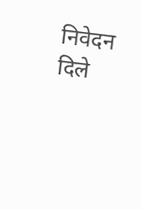निवेदन दिले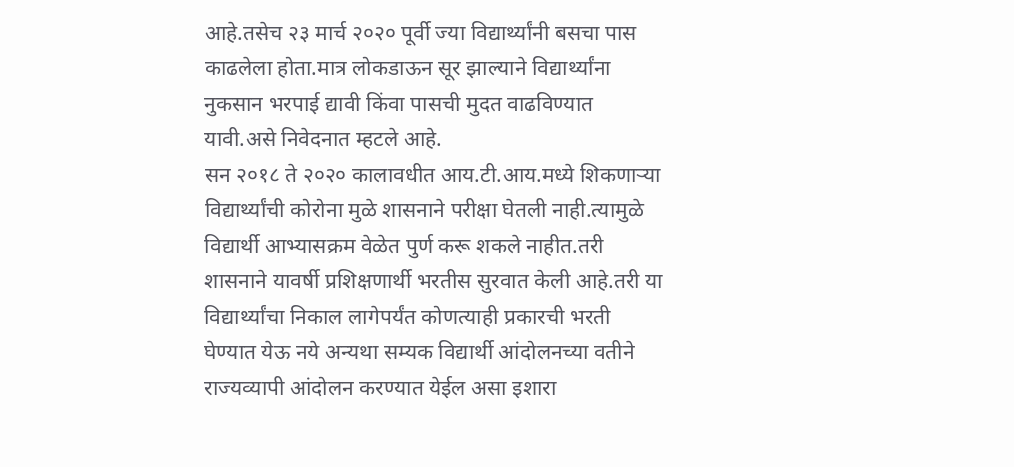आहे.तसेच २३ मार्च २०२० पूर्वी ज्या विद्यार्थ्यांनी बसचा पास काढलेला होता.मात्र लोकडाऊन सूर झाल्याने विद्यार्थ्यांना नुकसान भरपाई द्यावी किंवा पासची मुदत वाढविण्यात यावी.असे निवेदनात म्हटले आहे.
सन २०१८ ते २०२० कालावधीत आय.टी.आय.मध्ये शिकणाऱ्या विद्यार्थ्यांची कोरोना मुळे शासनाने परीक्षा घेतली नाही.त्यामुळे विद्यार्थी आभ्यासक्रम वेळेत पुर्ण करू शकले नाहीत.तरी शासनाने यावर्षी प्रशिक्षणार्थी भरतीस सुरवात केली आहे.तरी या विद्यार्थ्यांचा निकाल लागेपर्यंत कोणत्याही प्रकारची भरती घेण्यात येऊ नये अन्यथा सम्यक विद्यार्थी आंदोलनच्या वतीने राज्यव्यापी आंदोलन करण्यात येईल असा इशारा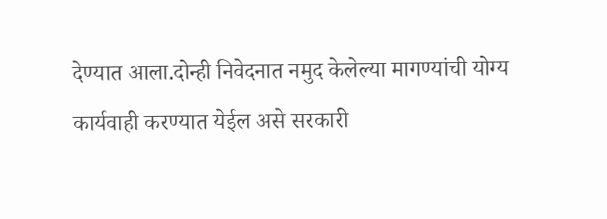देण्यात आला.दोन्ही निवेदनात नमुद केलेल्या मागण्यांची योग्य कार्यवाही करण्यात येईल असे सरकारी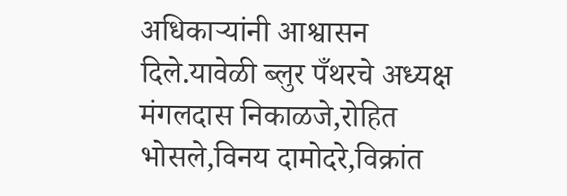अधिकाऱ्यांनी आश्वासन दिले.यावेळी ब्लुर पँथरचे अध्यक्ष मंगलदास निकाळजे,रोहित भोसले,विनय दामोदरे,विक्रांत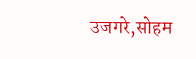उजगरे,सोहम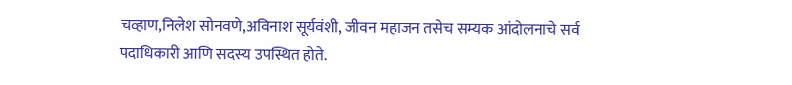चव्हाण,निलेश सोनवणे,अविनाश सूर्यवंशी, जीवन महाजन तसेच सम्यक आंदोलनाचे सर्व
पदाधिकारी आणि सदस्य उपस्थित होते.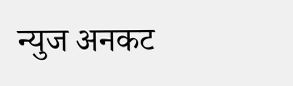न्युज अनकट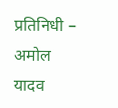प्रतिनिधी – अमोल यादव